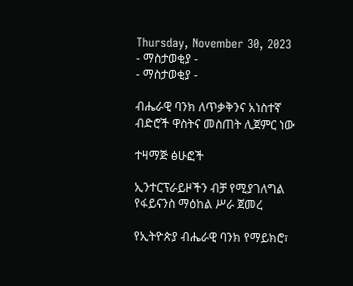Thursday, November 30, 2023
- ማስታወቂያ -
- ማስታወቂያ -

ብሔራዊ ባንክ ለጥቃቅንና አነስተኛ ብድሮች ዋስትና መስጠት ሊጀምር ነው

ተዛማጅ ፅሁፎች

ኢንተርፕራይዞችን ብቻ የሚያገለግል የፋይናንስ ማዕከል ሥራ ጀመረ

የኢትዮጵያ ብሔራዊ ባንክ የማይክሮ፣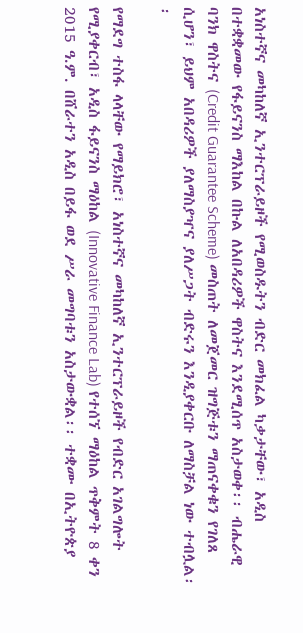አነስተኛና መካከለኛ ኢንተርፕራይዞች የሚወስዱትን ብድር መክፈል ካቃታቸው፣ አዲስ በተቋቋመው የፋይናንስ ማእከል በኩል ለአበዳሪዎች ዋስትና እንደሚሰጥ አስታወቀ፡፡ ብሔራዊ ባንክ ዋስትና (Credit Guarantee Scheme) መስጠት ለመጀመር ዝግጅቱን ማጠናቀቁን የገለጸ ሲሆን፣ ይህም አበዳሪዎች ያለማስያዣና ያለሥጋት ብድሩን እንዲያቀርቡ ለማስቻል ነው ተብሏል፡፡

የማደግ ተስፋ ላላቸው የማይክሮ፣ አነስተኛና መካከለኛ ኢንተርፕራይዞች የብድር አገልግሎት የሚያቀርብ፣ አዲስ ፋይናንስ ማዕከል (Innovative Finance Lab) የተሰኘ ማዕከል ጥቅምት 8 ቀን 2015 ዓ.ም. በሸራተን አዲስ በይፋ ወደ ሥራ መግባቱን አስታውቋል፡፡ ተቋሙ በኢትዮጵያ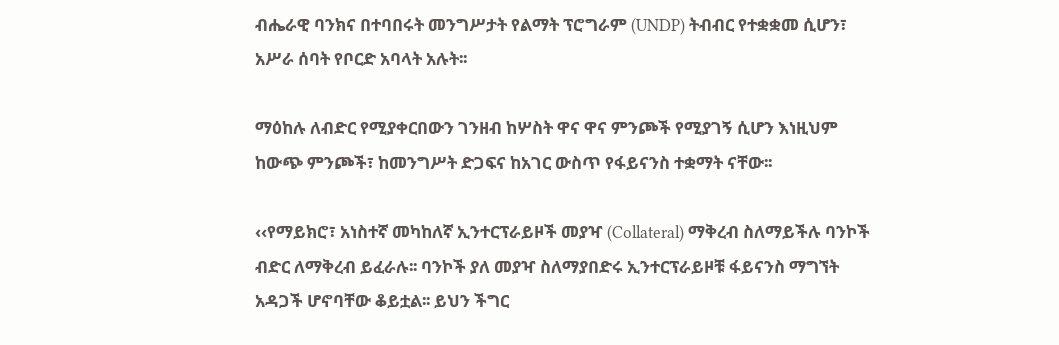ብሔራዊ ባንክና በተባበሩት መንግሥታት የልማት ፕሮግራም (UNDP) ትብብር የተቋቋመ ሲሆን፣ አሥራ ሰባት የቦርድ አባላት አሉት፡፡

ማዕከሉ ለብድር የሚያቀርበውን ገንዘብ ከሦስት ዋና ዋና ምንጮች የሚያገኝ ሲሆን እነዚህም ከውጭ ምንጮች፣ ከመንግሥት ድጋፍና ከአገር ውስጥ የፋይናንስ ተቋማት ናቸው፡፡

‹‹የማይክሮ፣ አነስተኛ መካከለኛ ኢንተርፕራይዞች መያዣ (Collateral) ማቅረብ ስለማይችሉ ባንኮች ብድር ለማቅረብ ይፈራሉ፡፡ ባንኮች ያለ መያዣ ስለማያበድሩ ኢንተርፕራይዞቹ ፋይናንስ ማግኘት አዳጋች ሆኖባቸው ቆይቷል፡፡ ይህን ችግር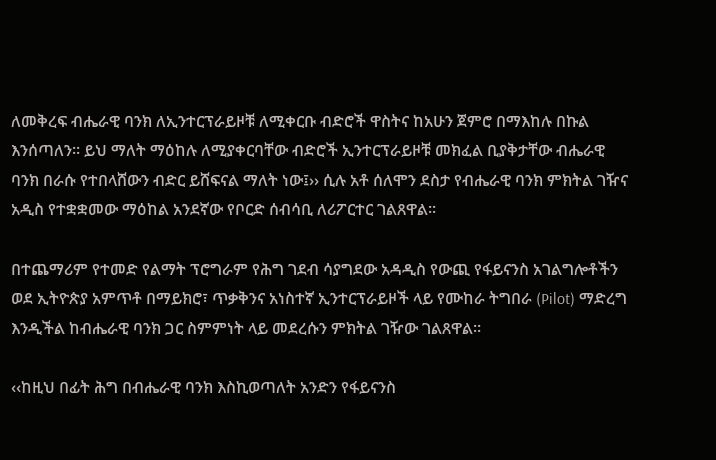ለመቅረፍ ብሔራዊ ባንክ ለኢንተርፕራይዞቹ ለሚቀርቡ ብድሮች ዋስትና ከአሁን ጀምሮ በማእከሉ በኩል እንሰጣለን፡፡ ይህ ማለት ማዕከሉ ለሚያቀርባቸው ብድሮች ኢንተርፕራይዞቹ መክፈል ቢያቅታቸው ብሔራዊ ባንክ በራሱ የተበላሸውን ብድር ይሸፍናል ማለት ነው፤›› ሲሉ አቶ ሰለሞን ደስታ የብሔራዊ ባንክ ምክትል ገዥና አዲስ የተቋቋመው ማዕከል አንደኛው የቦርድ ሰብሳቢ ለሪፖርተር ገልጸዋል፡፡

በተጨማሪም የተመድ የልማት ፕሮግራም የሕግ ገደብ ሳያግደው አዳዲስ የውጪ የፋይናንስ አገልግሎቶችን ወደ ኢትዮጵያ አምጥቶ በማይክሮ፣ ጥቃቅንና አነስተኛ ኢንተርፕራይዞች ላይ የሙከራ ትግበራ (Pilot) ማድረግ እንዲችል ከብሔራዊ ባንክ ጋር ስምምነት ላይ መደረሱን ምክትል ገዥው ገልጸዋል፡፡

‹‹ከዚህ በፊት ሕግ በብሔራዊ ባንክ እስኪወጣለት አንድን የፋይናንስ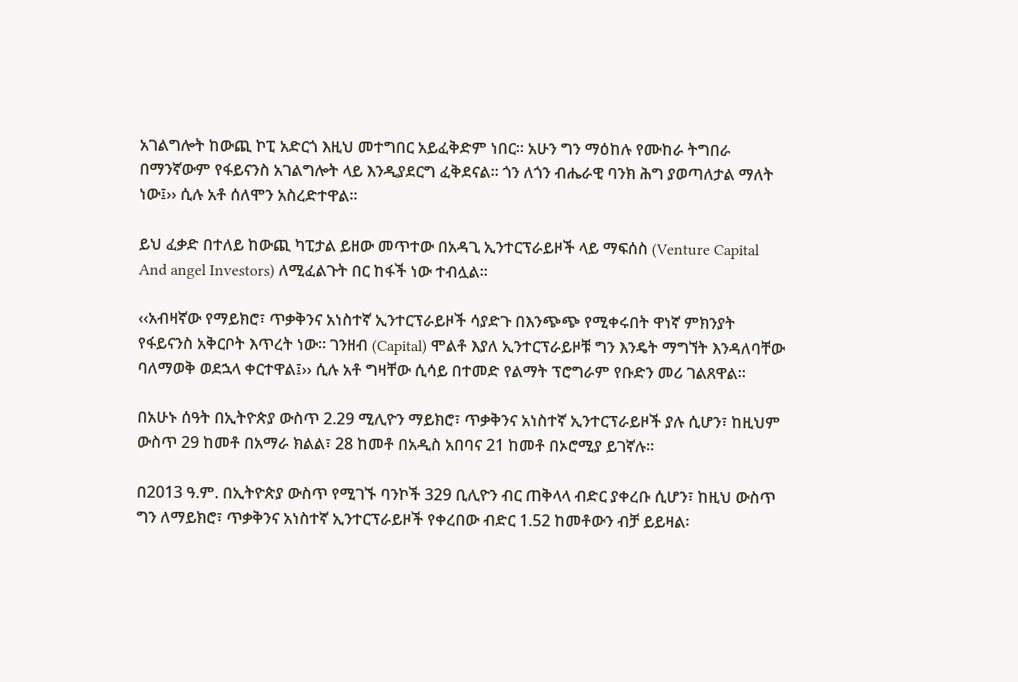አገልግሎት ከውጪ ኮፒ አድርጎ እዚህ መተግበር አይፈቅድም ነበር፡፡ አሁን ግን ማዕከሉ የሙከራ ትግበራ በማንኛውም የፋይናንስ አገልግሎት ላይ እንዲያደርግ ፈቅደናል፡፡ ጎን ለጎን ብሔራዊ ባንክ ሕግ ያወጣለታል ማለት ነው፤›› ሲሉ አቶ ሰለሞን አስረድተዋል፡፡

ይህ ፈቃድ በተለይ ከውጪ ካፒታል ይዘው መጥተው በአዳጊ ኢንተርፕራይዞች ላይ ማፍሰስ (Venture Capital And angel Investors) ለሚፈልጉት በር ከፋች ነው ተብሏል፡፡

‹‹አብዛኛው የማይክሮ፣ ጥቃቅንና አነስተኛ ኢንተርፕራይዞች ሳያድጉ በእንጭጭ የሚቀሩበት ዋነኛ ምክንያት የፋይናንስ አቅርቦት እጥረት ነው፡፡ ገንዘብ (Capital) ሞልቶ እያለ ኢንተርፕራይዞቹ ግን እንዴት ማግኘት እንዳለባቸው ባለማወቅ ወደኋላ ቀርተዋል፤›› ሲሉ አቶ ግዛቸው ሲሳይ በተመድ የልማት ፕሮግራም የቡድን መሪ ገልጸዋል፡፡

በአሁኑ ሰዓት በኢትዮጵያ ውስጥ 2.29 ሚሊዮን ማይክሮ፣ ጥቃቅንና አነስተኛ ኢንተርፕራይዞች ያሉ ሲሆን፣ ከዚህም ውስጥ 29 ከመቶ በአማራ ክልል፣ 28 ከመቶ በአዲስ አበባና 21 ከመቶ በኦሮሚያ ይገኛሉ፡፡

በ2013 ዓ.ም. በኢትዮጵያ ውስጥ የሚገኙ ባንኮች 329 ቢሊዮን ብር ጠቅላላ ብድር ያቀረቡ ሲሆን፣ ከዚህ ውስጥ ግን ለማይክሮ፣ ጥቃቅንና አነስተኛ ኢንተርፕራይዞች የቀረበው ብድር 1.52 ከመቶውን ብቻ ይይዛል፡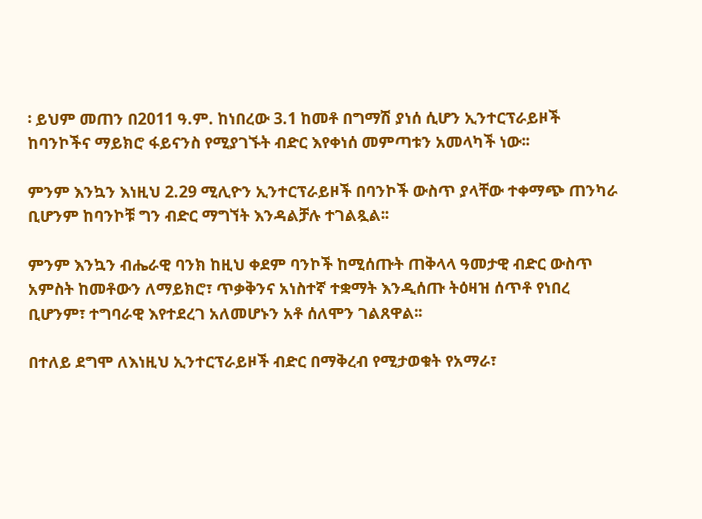፡ ይህም መጠን በ2011 ዓ.ም. ከነበረው 3.1 ከመቶ በግማሽ ያነሰ ሲሆን ኢንተርፕራይዞች ከባንኮችና ማይክሮ ፋይናንስ የሚያገኙት ብድር እየቀነሰ መምጣቱን አመላካች ነው፡፡

ምንም እንኳን እነዚህ 2.29 ሚሊዮን ኢንተርፕራይዞች በባንኮች ውስጥ ያላቸው ተቀማጭ ጠንካራ ቢሆንም ከባንኮቹ ግን ብድር ማግኘት እንዳልቻሉ ተገልጿል፡፡

ምንም እንኳን ብሔራዊ ባንክ ከዚህ ቀደም ባንኮች ከሚሰጡት ጠቅላላ ዓመታዊ ብድር ውስጥ አምስት ከመቶውን ለማይክሮ፣ ጥቃቅንና አነስተኛ ተቋማት እንዲሰጡ ትዕዛዝ ሰጥቶ የነበረ ቢሆንም፣ ተግባራዊ እየተደረገ አለመሆኑን አቶ ሰለሞን ገልጸዋል፡፡

በተለይ ደግሞ ለእነዚህ ኢንተርፕራይዞች ብድር በማቅረብ የሚታወቁት የአማራ፣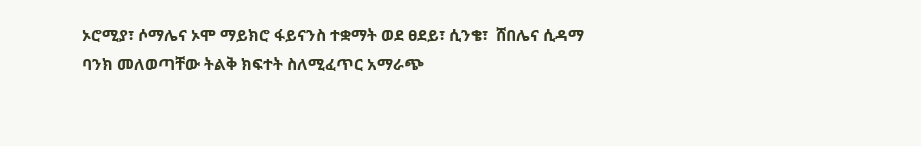ኦሮሚያ፣ ሶማሌና ኦሞ ማይክሮ ፋይናንስ ተቋማት ወደ ፀደይ፣ ሲንቄ፣  ሸበሌና ሲዳማ ባንክ መለወጣቸው ትልቅ ክፍተት ስለሚፈጥር አማራጭ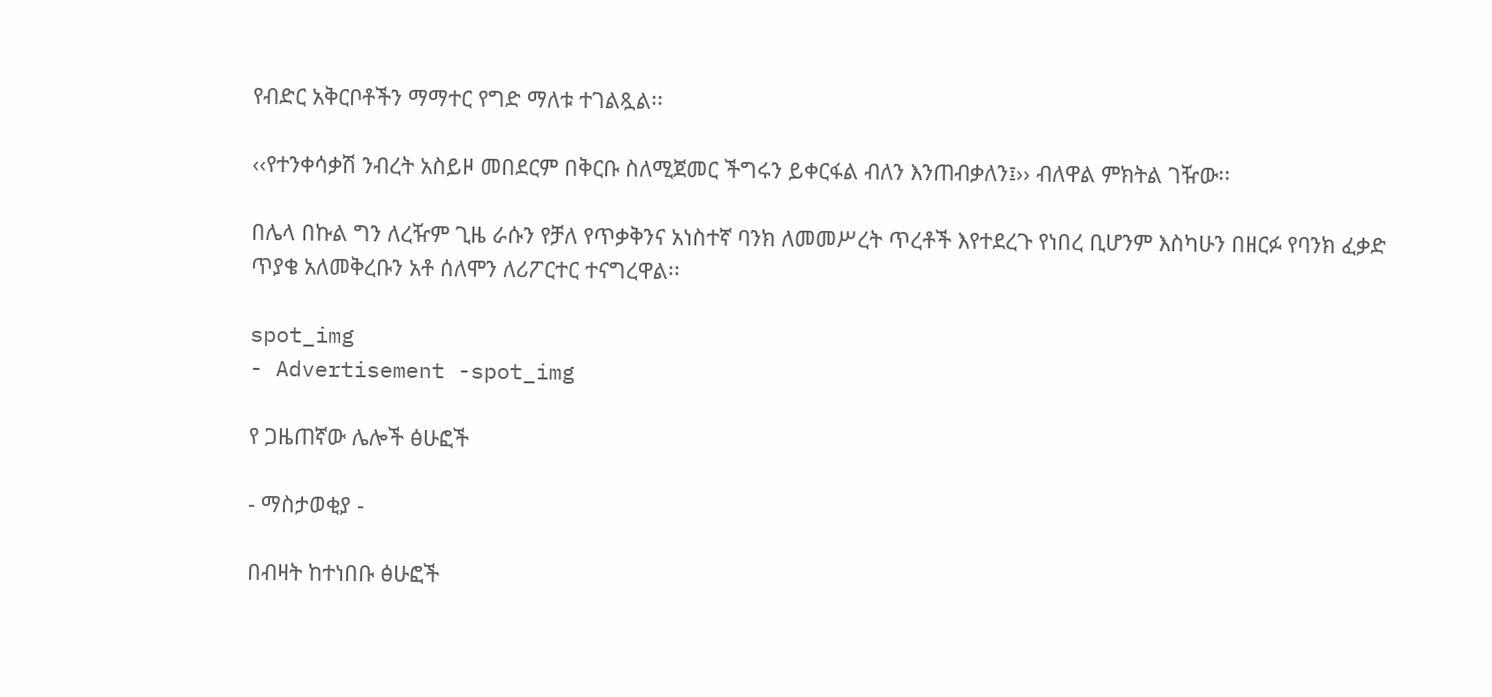የብድር አቅርቦቶችን ማማተር የግድ ማለቱ ተገልጿል፡፡

‹‹የተንቀሳቃሽ ንብረት አስይዞ መበደርም በቅርቡ ስለሚጀመር ችግሩን ይቀርፋል ብለን እንጠብቃለን፤›› ብለዋል ምክትል ገዥው፡፡

በሌላ በኩል ግን ለረዥም ጊዜ ራሱን የቻለ የጥቃቅንና አነስተኛ ባንክ ለመመሥረት ጥረቶች እየተደረጉ የነበረ ቢሆንም እስካሁን በዘርፉ የባንክ ፈቃድ ጥያቄ አለመቅረቡን አቶ ሰለሞን ለሪፖርተር ተናግረዋል፡፡

spot_img
- Advertisement -spot_img

የ ጋዜጠኛው ሌሎች ፅሁፎች

- ማስታወቂያ -

በብዛት ከተነበቡ ፅሁፎች